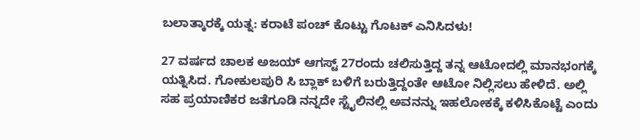ಬಲಾತ್ಕಾರಕ್ಕೆ ಯತ್ನ: ಕರಾಟೆ ಪಂಚ್ ಕೊಟ್ಟು ಗೊಟಕ್ ಎನಿಸಿದಳು!

27 ವರ್ಷದ ಚಾಲಕ ಅಜಯ್ ಆಗಸ್ಟ್ 27ರಂದು ಚಲಿಸುತ್ತಿದ್ದ ತನ್ನ ಆಟೋದಲ್ಲಿ ಮಾನಭಂಗಕ್ಕೆ ಯತ್ನಿಸಿದ. ಗೋಕುಲಪುರಿ ಸಿ ಬ್ಲಾಕ್ ಬಳಿಗೆ ಬರುತ್ತಿದ್ದಂತೇ ಆಟೋ ನಿಲ್ಲಿಸಲು ಹೇಳಿದೆ. ಅಲ್ಲಿ ಸಹ ಪ್ರಯಾಣಿಕರ ಜತೆಗೂಡಿ ನನ್ನದೇ ಸ್ಟೈಲಿನಲ್ಲಿ ಅವನನ್ನು ಇಹಲೋಕಕ್ಕೆ ಕಳಿಸಿಕೊಟ್ಟೆ ಎಂದು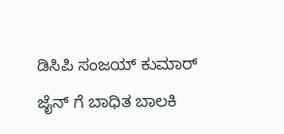ಡಿಸಿಪಿ ಸಂಜಯ್ ಕುಮಾರ್ ಜೈನ್ ಗೆ ಬಾಧಿತ ಬಾಲಕಿ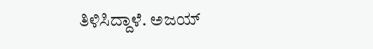ತಿಳಿಸಿದ್ದಾಳೆ. ಅಜಯ್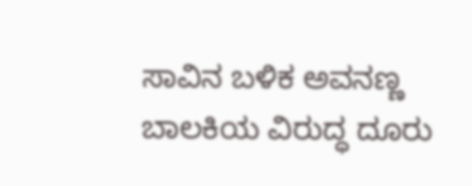ಸಾವಿನ ಬಳಿಕ ಅವನಣ್ಣ ಬಾಲಕಿಯ ವಿರುದ್ಧ ದೂರು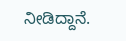ನೀಡಿದ್ದಾನೆ.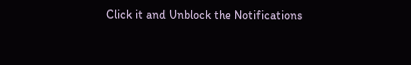Click it and Unblock the Notifications